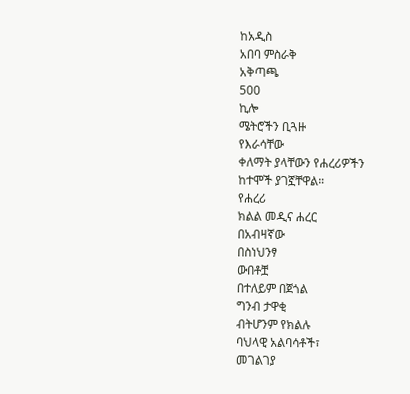ከአዲስ
አበባ ምስራቅ
አቅጣጫ
500
ኪሎ
ሜትሮችን ቢጓዙ
የእራሳቸው
ቀለማት ያላቸውን የሐረሪዎችን
ከተሞች ያገኟቸዋል።
የሐረሪ
ክልል መዲና ሐረር
በአብዛኛው
በስነህንፃ
ውበቶቿ
በተለይም በጀጎል
ግንብ ታዋቂ
ብትሆንም የክልሉ
ባህላዊ አልባሳቶች፣
መገልገያ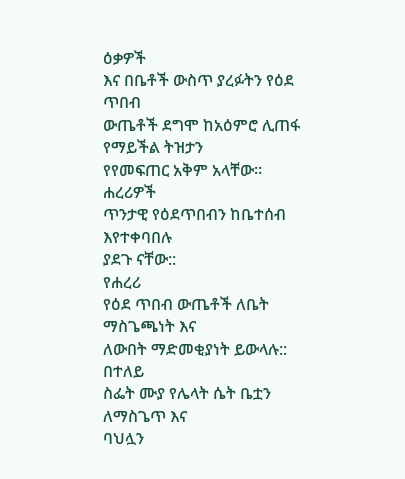ዕቃዎች
እና በቤቶች ውስጥ ያረፉትን የዕደ ጥበብ
ውጤቶች ደግሞ ከአዕምሮ ሊጠፋ የማይችል ትዝታን
የየመፍጠር አቅም አላቸው።
ሐረሪዎች
ጥንታዊ የዕደጥበብን ከቤተሰብ እየተቀባበሉ
ያደጉ ናቸው::
የሐረሪ
የዕደ ጥበብ ውጤቶች ለቤት ማስጌጫነት እና
ለውበት ማድመቂያነት ይውላሉ::
በተለይ
ስፌት ሙያ የሌላት ሴት ቤቷን ለማስጌጥ እና
ባህሏን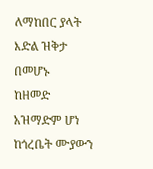ለማከበር ያላት እድል ዝቅታ በመሆኑ
ከዘመድ አዝማድም ሆነ ከጎረቤት ሙያውን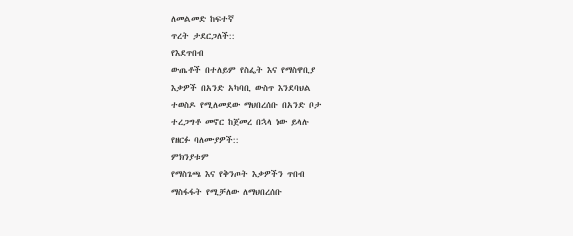ለመልመድ ከፍተኛ
ጥረት ታደርጋለች::
የእደጥበብ
ውጤቶች በተለይም የስፌት እና የማስዋቢያ
እቃዎች በአንድ አካባቢ ውስጥ እንደባህል
ተወስዶ የሚለመደው ማህበረሰቡ በአንድ ቦታ
ተረጋግቶ መኖር ከጀመረ በኋላ ነው ይላሉ
የዘርፉ ባለሙያዎች::
ምክንያቱም
የማስጌጫ እና የቅንጦት እቃዎችን ጥበብ
ማስፋፋት የሚቻለው ለማህበረሰቡ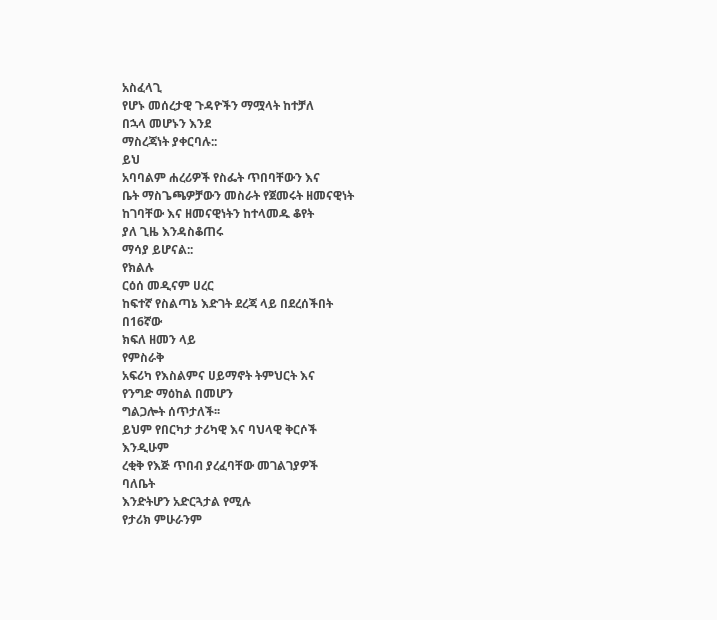አስፈላጊ
የሆኑ መሰረታዊ ጉዳዮችን ማሟላት ከተቻለ
በኋላ መሆኑን እንደ
ማስረጃነት ያቀርባሉ::
ይህ
አባባልም ሐረሪዎች የስፌት ጥበባቸውን እና
ቤት ማስጌጫዎቻውን መስራት የጀመሩት ዘመናዊነት
ከገባቸው እና ዘመናዊነትን ከተላመዱ ቆየት
ያለ ጊዜ እንዳስቆጠሩ
ማሳያ ይሆናል::
የክልሉ
ርዕሰ መዲናም ሀረር
ከፍተኛ የስልጣኔ እድገት ደረጃ ላይ በደረሰችበት
በ16ኛው
ክፍለ ዘመን ላይ
የምስራቅ
አፍሪካ የእስልምና ሀይማኖት ትምህርት እና
የንግድ ማዕከል በመሆን
ግልጋሎት ሰጥታለች፡፡
ይህም የበርካታ ታሪካዊ እና ባህላዊ ቅርሶች
እንዲሁም
ረቂቅ የእጅ ጥበብ ያረፈባቸው መገልገያዎች
ባለቤት
እንድትሆን አድርጓታል የሚሉ
የታሪክ ምሁራንም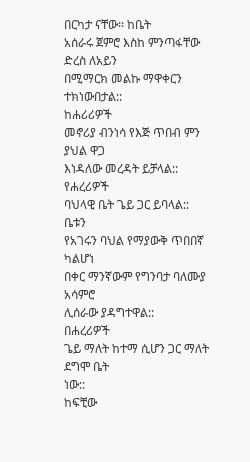በርካታ ናቸው፡፡ ከቤት
አሰራሩ ጀምሮ እስከ ምንጣፋቸው ድረስ ለአይን
በሚማርክ መልኩ ማዋቀርን ተክነውበታል::
ከሐሪሪዎች
መኖሪያ ብንነሳ የእጅ ጥበብ ምን ያህል ዋጋ
እነዳለው መረዳት ይቻላል::
የሐረሪዎች
ባህላዊ ቤት ጌይ ጋር ይባላል::
ቤቱን
የአገሩን ባህል የማያውቅ ጥበበኛ ካልሆነ
በቀር ማንኛውም የግንባታ ባለሙያ አሳምሮ
ሊሰራው ያዳግተዋል::
በሐረሪዎች
ጌይ ማለት ከተማ ሲሆን ጋር ማለት ደግሞ ቤት
ነው::
ከፍቺው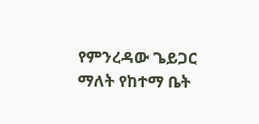የምንረዳው ጌይጋር ማለት የከተማ ቤት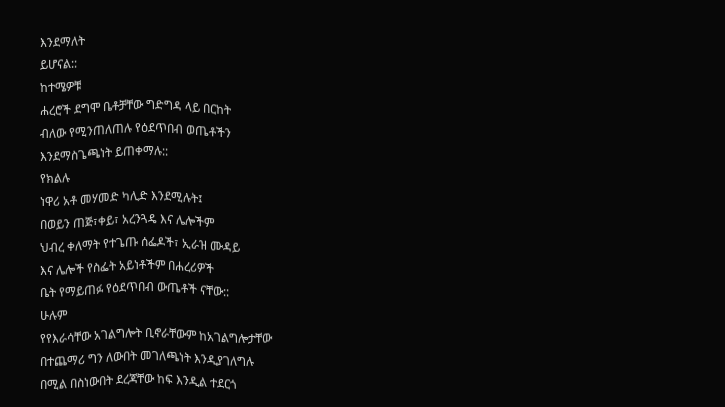እንደማለት
ይሆናል::
ከተሜዎቹ
ሐረሮች ደግሞ ቤቶቻቸው ግድግዳ ላይ በርከት
ብለው የሚንጠለጠሉ የዕደጥበብ ወጤቶችን
እንደማስጌጫነት ይጠቀማሉ::
የክልሉ
ነዋሪ አቶ መሃመድ ካሊድ እንደሚሉት፤
በወይን ጠጅ፣ቀይ፣ አረንጓዴ እና ሌሎችም
ህብረ ቀለማት የተጌጡ ሰፌዶች፣ ኢራዝ ሙዳይ
እና ሌሎች የስፌት አይነቶችም በሐረሪዎች
ቤት የማይጠፉ የዕደጥበብ ውጤቶች ናቸው::
ሁሉም
የየእራሳቸው አገልግሎት ቢኖራቸውም ከአገልግሎታቸው
በተጨማሪ ግን ለውበት መገለጫነት እንዲያገለግሉ
በሚል በስነውበት ደረጃቸው ከፍ እንዲል ተደርጎ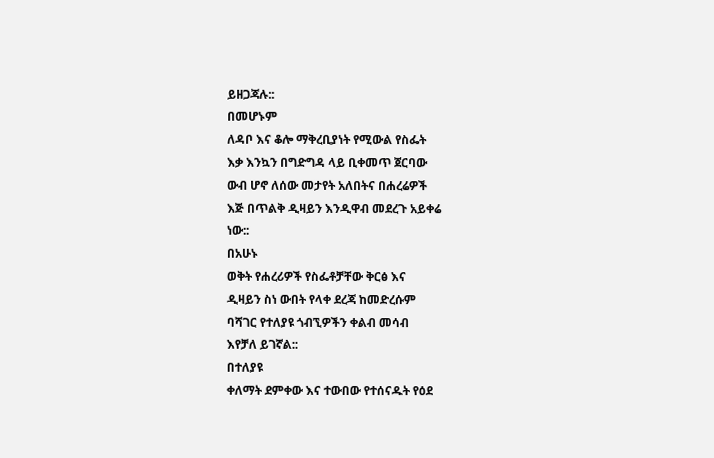ይዘጋጃሉ::
በመሆኑም
ለዳቦ እና ቆሎ ማቅረቢያነት የሚውል የስፌት
እቃ እንኳን በግድግዳ ላይ ቢቀመጥ ጀርባው
ውብ ሆኖ ለሰው መታየት አለበትና በሐረሬዎች
እጅ በጥልቅ ዲዛይን እንዲዋብ መደረጉ አይቀሬ
ነው::
በአሁኑ
ወቅት የሐረሪዎች የስፌቶቻቸው ቅርፅ እና
ዲዛይን ስነ ውበት የላቀ ደረጃ ከመድረሱም
ባሻገር የተለያዩ ጎብኚዎችን ቀልብ መሳብ
እየቻለ ይገኛል::
በተለያዩ
ቀለማት ደምቀው እና ተውበው የተሰናዱት የዕደ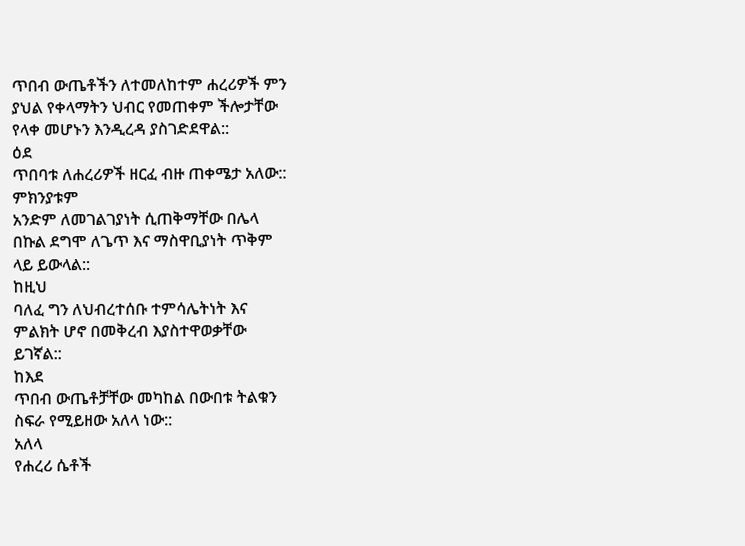ጥበብ ውጤቶችን ለተመለከተም ሐረሪዎች ምን
ያህል የቀላማትን ህብር የመጠቀም ችሎታቸው
የላቀ መሆኑን እንዲረዳ ያስገድደዋል::
ዕደ
ጥበባቱ ለሐረሪዎች ዘርፈ ብዙ ጠቀሜታ አለው::
ምክንያቱም
አንድም ለመገልገያነት ሲጠቅማቸው በሌላ
በኩል ደግሞ ለጌጥ እና ማስዋቢያነት ጥቅም
ላይ ይውላል::
ከዚህ
ባለፈ ግን ለህብረተሰቡ ተምሳሌትነት እና
ምልክት ሆኖ በመቅረብ እያስተዋወቃቸው
ይገኛል::
ከእደ
ጥበብ ውጤቶቻቸው መካከል በውበቱ ትልቁን
ስፍራ የሚይዘው አለላ ነው::
አለላ
የሐረሪ ሴቶች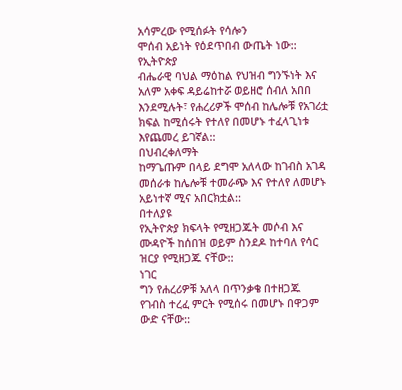አሳምረው የሚሰፉት የሳሎን
ሞሰብ አይነት የዕደጥበብ ውጤት ነው::
የኢትዮጵያ
ብሔራዊ ባህል ማዕከል የህዝብ ግንኙነት እና
አለም አቀፍ ዳይሬከተሯ ወይዘሮ ሰብለ አበበ
እንደሚሉት፣ የሐረሪዎች ሞሰብ ከሌሎቹ የአገሪቷ
ክፍል ከሚሰሩት የተለየ በመሆኑ ተፈላጊነቱ
እየጨመረ ይገኛል::
በህብረቀለማት
ከማጌጡም በላይ ደግሞ አለላው ከገብስ አገዳ
መሰራቱ ከሌሎቹ ተመራጭ እና የተለየ ለመሆኑ
አይነተኛ ሚና አበርክቷል::
በተለያዩ
የኢትዮጵያ ክፍላት የሚዘጋጁት መሶብ እና
ሙዳዮች ከሰበዝ ወይም ስንደዶ ከተባለ የሳር
ዝርያ የሚዘጋጁ ናቸው::
ነገር
ግን የሐረሪዎቹ አለላ በጥንቃቄ በተዘጋጁ
የገብስ ተረፈ ምርት የሚሰሩ በመሆኑ በዋጋም
ውድ ናቸው::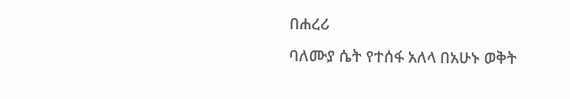በሐረሪ
ባለሙያ ሴት የተሰፋ አለላ በአሁኑ ወቅት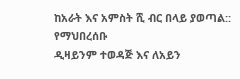ከአራት እና አምስት ሺ ብር በላይ ያወጣል::
የማህበረሰቡ
ዲዛይንም ተወዳጅ እና ለአይን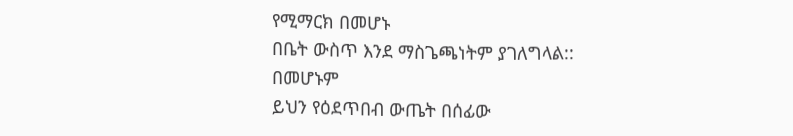የሚማርክ በመሆኑ
በቤት ውስጥ እንደ ማስጌጫነትም ያገለግላል::
በመሆኑም
ይህን የዕደጥበብ ውጤት በሰፊው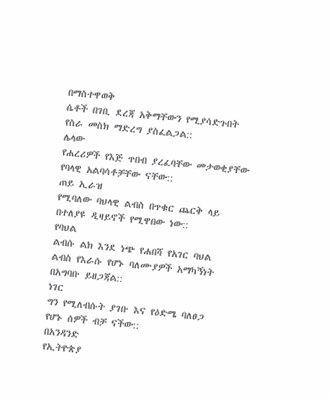በማስተዋወቅ
ሴቶች በገቢ ደረጃ አቅማቸውን የሚያሳድጉበት
የስራ መስክ ማድረግ ያስፈልጋል::
ሌላው
የሐረሪዎች የእጅ ጥበብ ያረፈባቸው መታወቂያቸው
የባላዊ አልባሳቶቻቸው ናቸው::
ጠይ ኢራዝ
የሚባለው ባህላዊ ልብስ በጥቁር ጨርቅ ላይ
በተለያዩ ዲዛይኖች የሚዋበው ነው::
የባህል
ልብሱ ልክ እንደ ነጭ የሐበሻ የአገር ባህል
ልብስ የእራሱ የሆኑ ባለሙያዎች አማካኝነት
በአግባቡ ይዘጋጃል::
ነገር
ግን የሚለብሱት ያገቡ እና የዕድሜ ባለፀጋ
የሆኑ ሰዎች ብቻ ናችው::
በአንዳንድ
የኢትዮጵያ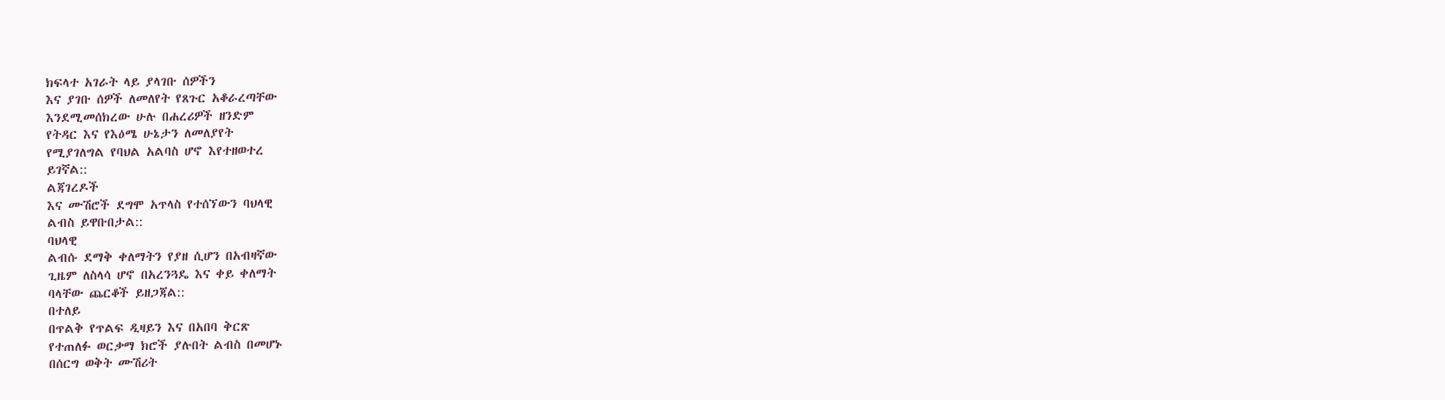ክፍላተ አገራት ላይ ያላገቡ ሰዎችን
እና ያገቡ ሰዎች ለመለየት የጸጉር አቆራረጣቸው
እንደሚመሰክረው ሁሉ በሐረሪዎች ዘንድም
የትዳር እና የእዕሜ ሁኔታን ለመለያየት
የሚያገለግል የባህል አልባስ ሆኖ እየተዘወተረ
ይገኛል::
ልጃገረዶች
እና ሙሽሮች ደግሞ አጥላስ የተሰኘውን ባህላዊ
ልብስ ይዋቡበታል::
ባህላዊ
ልብሱ ደማቅ ቀለማትን የያዘ ሲሆን በአብዛኛው
ጊዜም ለስላሳ ሆኖ በአረንጓዴ እና ቀይ ቀለማት
ባላቸው ጨርቆች ይዘጋጃል::
በተለይ
በጥልቅ የጥልፍ ዲዛይን እና በአበባ ቅርጽ
የተጠለፉ ወርቃማ ክሮች ያሉበት ልብስ በመሆኑ
በሰርግ ወቅት ሙሽሪት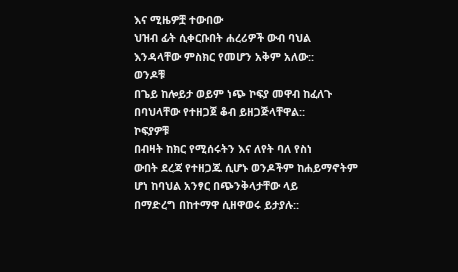እና ሚዜዎቿ ተውበው
ህዝብ ፊት ሲቀርቡበት ሐረሪዎች ውብ ባህል
እንዳላቸው ምስክር የመሆን አቅም አለው::
ወንዶቹ
በጌይ ከሎይታ ወይም ነጭ ኮፍያ መዋብ ከፈለጉ
በባህላቸው የተዘጋጀ ቆብ ይዘጋጅላቸዋል::
ኮፍያዎቹ
በብዛት ከክር የሚሰሩትን እና ለየት ባለ የስነ
ውበት ደረጃ የተዘጋጁ ሲሆኑ ወንዶችም ከሐይማኖትም
ሆነ ከባህል አንፃር በጭንቅላታቸው ላይ
በማድረግ በከተማዋ ሲዘዋወሩ ይታያሉ::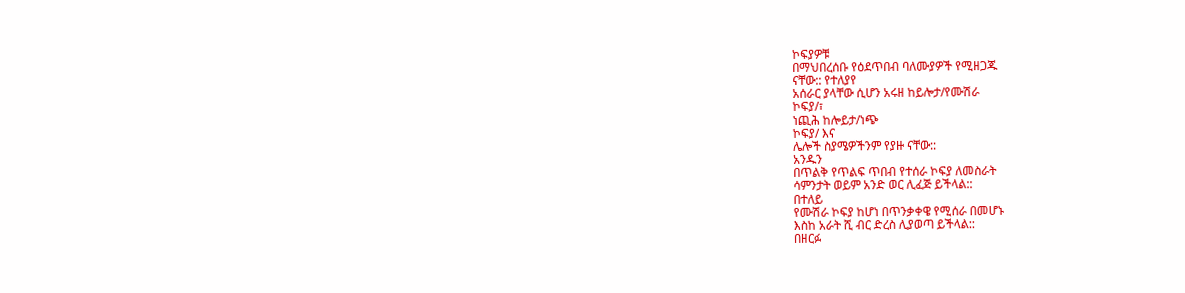ኮፍያዎቹ
በማህበረሰቡ የዕደጥበብ ባለሙያዎች የሚዘጋጁ
ናቸው:: የተለያየ
አሰራር ያላቸው ሲሆን አሩዘ ከይሎታ/የሙሽራ
ኮፍያ/፣
ነጪሕ ከሎይታ/ነጭ
ኮፍያ/ እና
ሌሎች ስያሜዎችንም የያዙ ናቸው::
አንዱን
በጥልቅ የጥልፍ ጥበብ የተሰራ ኮፍያ ለመስራት
ሳምንታት ወይም አንድ ወር ሊፈጅ ይችላል::
በተለይ
የሙሽራ ኮፍያ ከሆነ በጥንቃቀዌ የሚሰራ በመሆኑ
እስከ አራት ሺ ብር ድረስ ሊያወጣ ይችላል::
በዘርፉ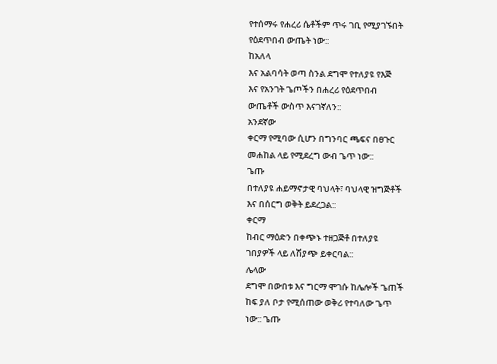የተሰማሩ የሐረሪ ሴቶችም ጥሩ ገቢ የሚያገኙበት
የዕደጥበብ ውጤት ነው::
ከአለላ
እና አልባሳት ወጣ ስንል ደግሞ የተለያዩ የእጅ
እና የአንገት ጌጦችን በሐረሪ የዕደጥበብ
ውጤቶች ውስጥ እናገኛለን::
አንደኛው
ቀርማ የሚባው ሲሆን በግንባር ጫፍና በፀጉር
መሐከል ላይ የሚደረግ ውብ ጌጥ ነው::
ጌጡ
በተለያዩ ሐይማኖታዊ ባህላት፣ ባህላዊ ዝግጅቶች
እና በሰርግ ወቅት ይደረጋል::
ቀርማ
ከብር ማዕድን በቀጭኑ ተዘጋጅቶ በተለያዩ
ገበያዎች ላይ ለሽያጭ ይቀርባል::
ሌላው
ደግሞ በውበቱ እና ግርማ ሞገሱ ከሌሎች ጌጠች
ከፍ ያለ ቦታ የሚሰጠው ወቅሪ የተባለው ጌጥ
ነው:: ጌጡ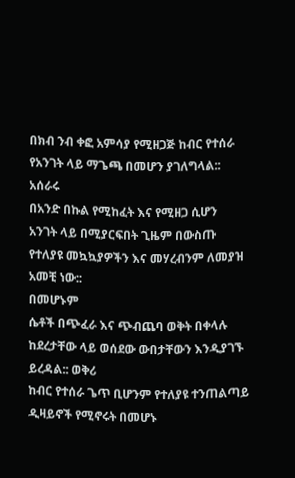በክብ ንብ ቀፎ አምሳያ የሚዘጋጅ ከብር የተሰራ
የአንገት ላይ ማጌጫ በመሆን ያገለግላል::
አሰራሩ
በአንድ በኩል የሚከፈት እና የሚዘጋ ሲሆን
አንገት ላይ በሚያርፍበት ጊዜም በውስጡ
የተለያዩ መኳኳያዎችን እና መሃረብንም ለመያዝ
አመቺ ነው::
በመሆኑም
ሴቶች በጭፈራ እና ጭብጨባ ወቅት በቀላሉ
ከደረታቸው ላይ ወሰደው ውበታቸውን እንዲያገኙ
ይረዳል:: ወቅሪ
ከብር የተሰራ ጌጥ ቢሆንም የተለያዩ ተንጠልጣይ
ዲዛይኖች የሚኖሩት በመሆኑ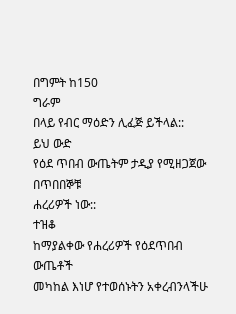በግምት ከ150
ግራም
በላይ የብር ማዕድን ሊፈጅ ይችላል::
ይህ ውድ
የዕደ ጥበብ ውጤትም ታዲያ የሚዘጋጀው በጥበበኞቹ
ሐረሪዎች ነው::
ተዝቆ
ከማያልቀው የሐረሪዎች የዕደጥበብ ውጤቶች
መካከል እነሆ የተወሰኑትን አቀረብንላችሁ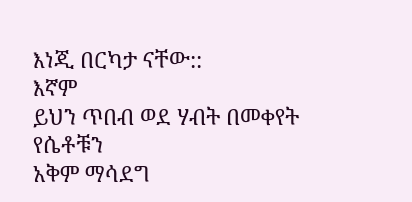እነጂ በርካታ ናቸው::
እኛም
ይህን ጥበብ ወደ ሃብት በመቀየት የሴቶቹን
አቅም ማሳደግ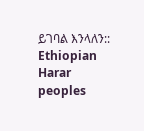ይገባል እንላለን::
Ethiopian Harar peoples